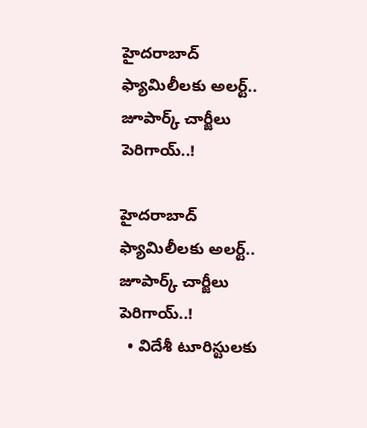హైదరాబాద్ ఫ్యామిలీలకు అలర్ట్.. జూపార్క్ చార్జీలు పెరిగాయ్..!

హైదరాబాద్ ఫ్యామిలీలకు అలర్ట్.. జూపార్క్ చార్జీలు పెరిగాయ్..!
  • విదేశీ టూరిస్టులకు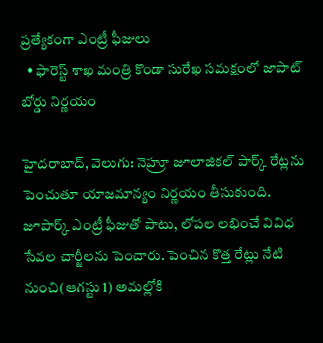ప్రత్యేకంగా ఎంట్రీ ఫీజులు
  • ఫారెస్ట్ శాఖ మంత్రి కొండా సురేఖ సమక్షంలో జాపాట్‌‌ బోర్డు నిర్ణయం

హైదరాబాద్, వెలుగు: నెహ్రూ జూలాజికల్ పార్క్ రేట్లను పెంచుతూ యాజమాన్యం నిర్ణయం తీసుకుంది. జూపార్క్ ఎంట్రీ ఫీజుతో పాటు, లోపల లభించే వివిధ సేవల చార్జీలను పెంచారు. పెంచిన కొత్త రేట్లు నేటి నుంచి(ఆగస్టు 1) అమల్లోకి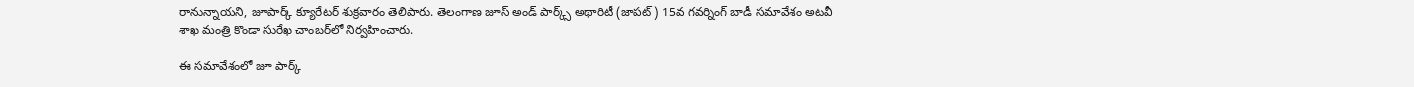రానున్నాయని, జూపార్క్ క్యూరేటర్ శుక్రవారం తెలిపారు. తెలంగాణ జూస్ అండ్ పార్క్స్ అథారిటీ (జాపట్) 15వ గవర్నింగ్ బాడీ సమావేశం అటవీ శాఖ మంత్రి కొండా సురేఖ చాంబర్‌‌‌‌లో నిర్వహించారు.

ఈ సమావేశంలో జూ పార్క్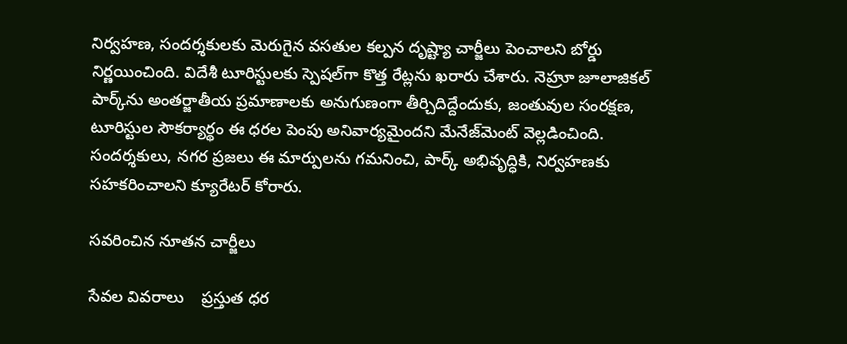నిర్వహణ, సందర్శకులకు మెరుగైన వసతుల కల్పన దృష్ట్యా చార్జీలు పెంచాలని బోర్డు నిర్ణయించింది. విదేశీ టూరిస్టులకు స్పెషల్‌‌గా కొత్త రేట్లను ఖరారు చేశారు. నెహ్రూ జూలాజికల్ పార్క్‌‌ను అంతర్జాతీయ ప్రమాణాలకు అనుగుణంగా తీర్చిదిద్దేందుకు, జంతువుల సంరక్షణ, టూరిస్టుల సౌకర్యార్థం ఈ ధరల పెంపు అనివార్యమైందని మేనేజ్‌‌మెంట్ వెల్లడించింది. సందర్శకులు, నగర ప్రజలు ఈ మార్పులను గమనించి, పార్క్ అభివృద్ధికి, నిర్వహణకు సహకరించాలని క్యూరేటర్ కోరారు.

సవరించిన నూతన చార్జీలు

సేవల వివరాలు    ప్రస్తుత ధర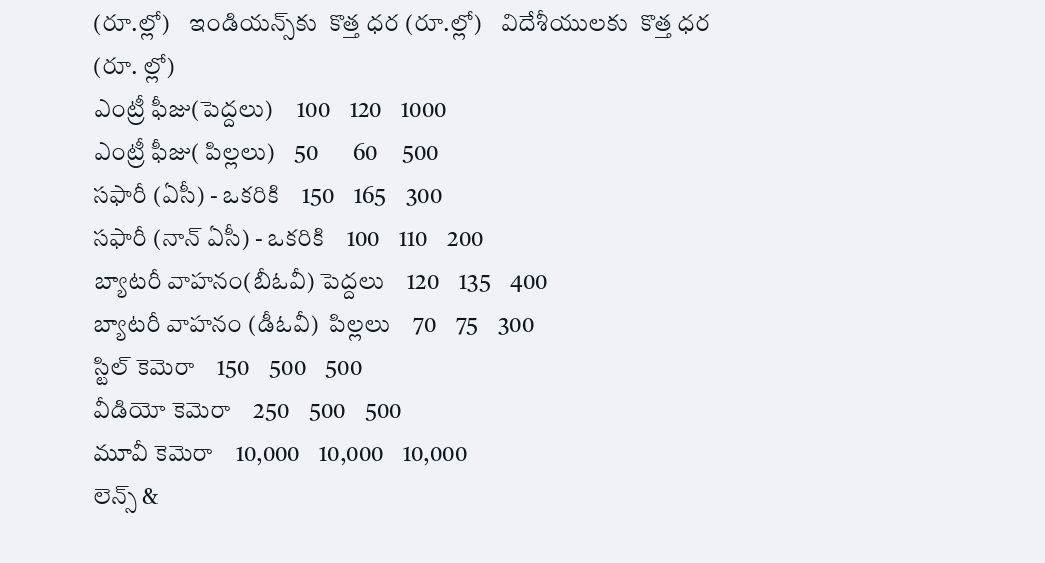(రూ.ల్లో)    ఇండియన్స్‌‌కు  కొత్త ధర (రూ.ల్లో)    విదేశీయులకు  కొత్త ధర (రూ. ల్లో)
ఎంట్రీ ఫీజు(పెద్దలు)     100    120    1000
ఎంట్రీ ఫీజు( పిల్లలు)    50       60     500
సఫారీ (ఏసీ) - ఒకరికి    150    165    300
సఫారీ (నాన్ ఏసీ) - ఒకరికి    100    110    200
బ్యాటరీ వాహనం(బీఓవీ) పెద్దలు    120    135    400
బ్యాటరీ వాహనం (డీఓవీ)  పిల్లలు    70    75    300
స్టిల్ కెమెరా    150    500    500
వీడియో కెమెరా    250    500    500
మూవీ కెమెరా    10,000    10,000    10,000
లెన్స్ &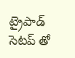ట్రైపాడ్ సెటప్‌‌ తో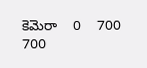కెమెరా    0    700    700